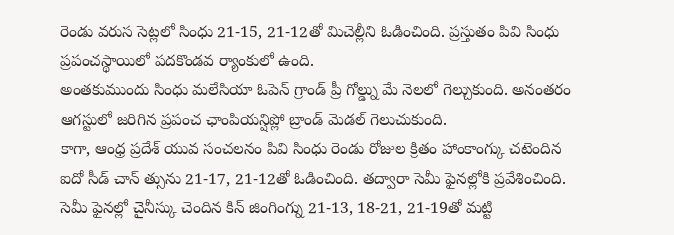రెండు వరుస సెట్లలో సింధు 21-15, 21-12తో మిచెల్లీని ఓడించింది. ప్రస్తుతం పివి సింధు ప్రపంచస్థాయిలో పదకొండవ ర్యాంకులో ఉంది.
అంతకుముందు సింధు మలేసియా ఓపెన్ గ్రాండ్ ప్రీ గోల్డ్ను మే నెలలో గెల్చుకుంది. అనంతరం ఆగస్టులో జరిగిన ప్రపంచ ఛాంపియన్షిప్లో బ్రాండ్ మెడల్ గెలుచుకుంది.
కాగా, ఆంధ్ర ప్రదేశ్ యువ సంచలనం పివి సింధు రెండు రోజుల క్రితం హాంకాంగ్కు చటెందిన ఐదో సీడ్ చాన్ త్సును 21-17, 21-12తో ఓడించింది. తద్వారా సెమీ ఫైనల్లోకి ప్రవేశించింది. సెమీ ఫైనల్లో చైనీస్కు చెందిన కిన్ జింగింగ్ను 21-13, 18-21, 21-19తో మట్టి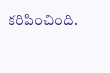కరిపించింది.